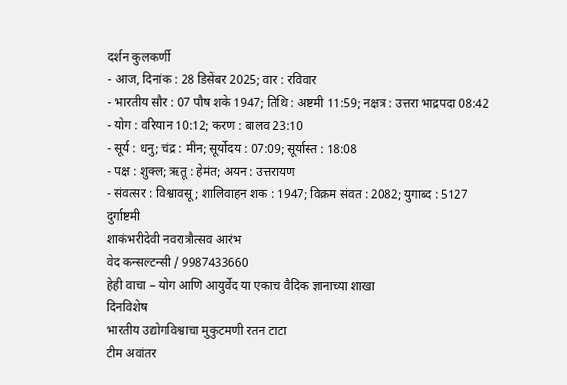दर्शन कुलकर्णी
- आज, दिनांक : 28 डिसेंबर 2025; वार : रविवार
- भारतीय सौर : 07 पौष शके 1947; तिथि : अष्टमी 11:59; नक्षत्र : उत्तरा भाद्रपदा 08:42
- योग : वरियान 10:12; करण : बालव 23:10
- सूर्य : धनु; चंद्र : मीन; सूर्योदय : 07:09; सूर्यास्त : 18:08
- पक्ष : शुक्ल; ऋतू : हेमंत; अयन : उत्तरायण
- संवत्सर : विश्वावसू; शालिवाहन शक : 1947; विक्रम संवत : 2082; युगाब्द : 5127
दुर्गाष्टमी
शाकंभरीदेवी नवरात्रौत्सव आरंभ
वेद कन्सल्टन्सी / 9987433660
हेही वाचा – योग आणि आयुर्वेद या एकाच वैदिक ज्ञानाच्या शाखा
दिनविशेष
भारतीय उद्योगविश्वाचा मुकुटमणी रतन टाटा
टीम अवांतर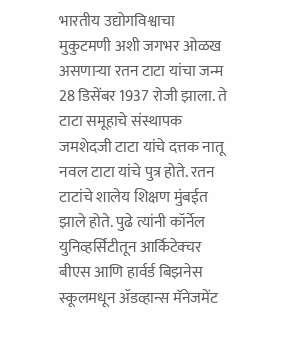भारतीय उद्योगविश्वाचा मुकुटमणी अशी जगभर ओळख असणाऱ्या रतन टाटा यांचा जन्म 28 डिसेंबर 1937 रोजी झाला. ते टाटा समूहाचे संस्थापक जमशेदजी टाटा यांचे दत्तक नातू नवल टाटा यांचे पुत्र होते. रतन टाटांचे शालेय शिक्षण मुंबईत झाले होते. पुढे त्यांनी कॉर्नेल युनिव्हर्सिटीतून आर्किटेक्चर बीएस आणि हार्वर्ड बिझनेस स्कूलमधून ॲडव्हान्स मॅनेजमेंट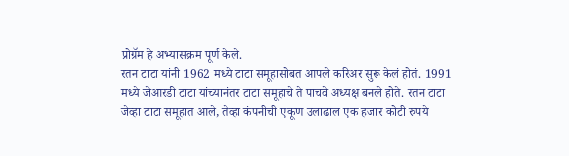प्रोग्रॅम हे अभ्यासक्रम पूर्ण केले.
रतन टाटा यांनी 1962 मध्ये टाटा समूहासोबत आपले करिअर सुरू केलं होतं. 1991 मध्ये जेआरडी टाटा यांच्यानंतर टाटा समूहाचे ते पाचवे अध्यक्ष बनले होते. रतन टाटा जेव्हा टाटा समूहात आले, तेव्हा कंपनीची एकूण उलाढाल एक हजार कोटी रुपये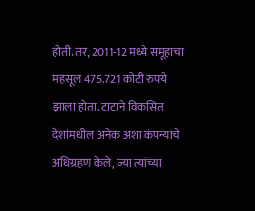होती. तर, 2011-12 मध्ये समूहाचा महसूल 475.721 कोटी रुपये झाला होता. टाटाने विकसित देशांमधील अनेक अशा कंपन्यांचे अधिग्रहण केले, ज्या त्यांच्या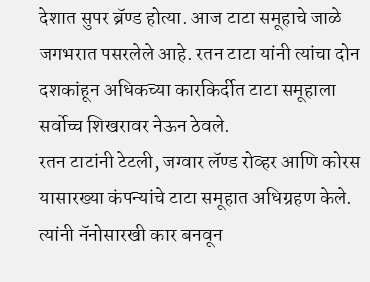देशात सुपर ब्रॅण्ड होत्या. आज टाटा समूहाचे जाळे जगभरात पसरलेले आहे. रतन टाटा यांनी त्यांचा दोन दशकांहून अधिकच्या कारकिर्दीत टाटा समूहाला सर्वोच्च शिखरावर नेऊन ठेवले.
रतन टाटांनी टेटली, जग्वार लॅण्ड रोव्हर आणि कोरस यासारख्या कंपन्यांचे टाटा समूहात अधिग्रहण केले. त्यांनी नॅनोसारखी कार बनवून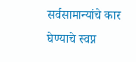सर्वसामान्यांचे कार घेण्याचे स्वप्न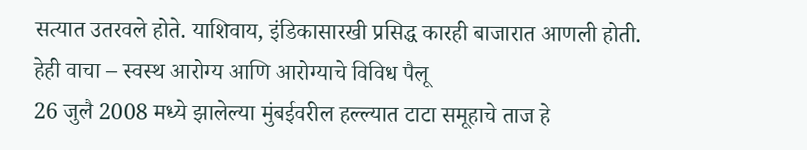सत्यात उतरवले होते. याशिवाय, इंडिकासारखी प्रसिद्ध कारही बाजारात आणली होती.
हेही वाचा – स्वस्थ आरोग्य आणि आरोग्याचे विविध पैलू
26 जुलै 2008 मध्ये झालेल्या मुंबईवरील हल्ल्यात टाटा समूहाचे ताज हे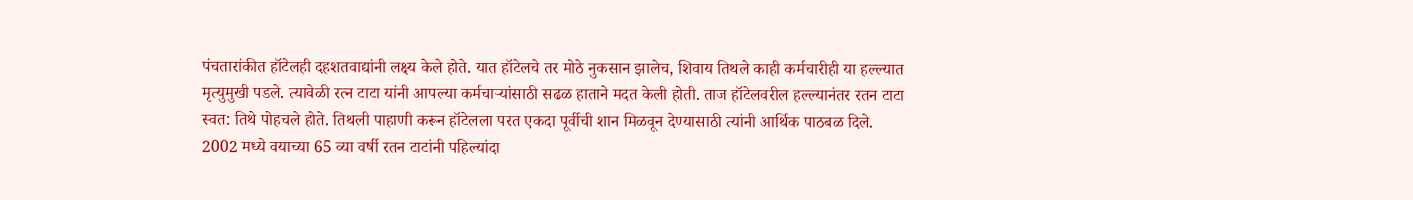पंचतारांकीत हॉटेलही दहशतवाद्यांनी लक्ष्य केले होते. यात हॉटेलचे तर मोठे नुकसान झालेच, शिवाय तिथले काही कर्मचारीही या हल्ल्यात मृत्युमुखी पडले. त्यावेळी रत्न टाटा यांनी आपल्या कर्मचाऱ्यांसाठी सढळ हाताने मदत केली होती. ताज हॉटेलवरील हल्ल्यानंतर रतन टाटा स्वत: तिथे पोहचले होते. तिथली पाहाणी करून हॉटेलला परत एकदा पूर्वीची शान मिळवून देण्यासाठी त्यांनी आर्थिक पाठबळ दिले.
2002 मध्ये वयाच्या 65 व्या वर्षी रतन टाटांनी पहिल्यांदा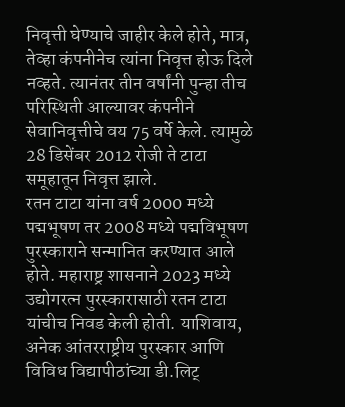निवृत्ती घेण्याचे जाहीर केले होते, मात्र, तेव्हा कंपनीनेच त्यांना निवृत्त होऊ दिले नव्हते. त्यानंतर तीन वर्षांनी पुन्हा तीच परिस्थिती आल्यावर कंपनीने सेवानिवृत्तीचे वय 75 वर्षे केले. त्यामुळे 28 डिसेंबर 2012 रोजी ते टाटा समूहातून निवृत्त झाले.
रतन टाटा यांना वर्ष 2000 मध्ये पद्मभूषण तर 2008 मध्ये पद्मविभूषण पुरस्काराने सन्मानित करण्यात आले होते. महाराष्ट्र शासनाने 2023 मध्ये उद्योगरत्न पुरस्कारासाठी रतन टाटा यांचीच निवड केली होती. याशिवाय, अनेक आंतरराष्ट्रीय पुरस्कार आणि विविध विद्यापीठांच्या डी.लिट्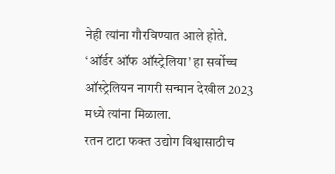नेही त्यांना गौरविण्यात आले होते. ‘ऑर्डर ऑफ ऑस्ट्रेलिया’ हा सर्वोच्च ऑस्ट्रेलियन नागरी सन्मान देखील 2023 मध्ये त्यांना मिळाला.
रतन टाटा फक्त उद्योग विश्वासाठीच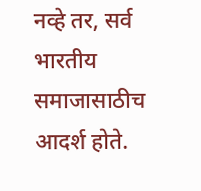नव्हे तर, सर्व भारतीय समाजासाठीच आदर्श होते.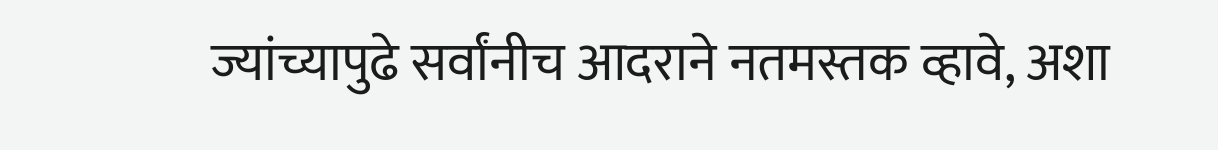ज्यांच्यापुढे सर्वांनीच आदराने नतमस्तक व्हावे, अशा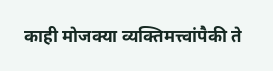काही मोजक्या व्यक्तिमत्त्वांपैकी ते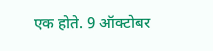एक होते. 9 ऑक्टोबर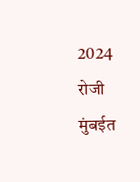2024 रोजी मुंबईत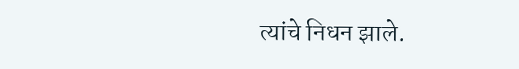त्यांचे निधन झाले.